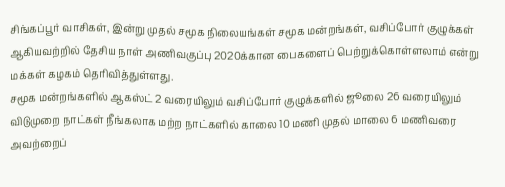சிங்கப்பூர் வாசிகள், இன்று முதல் சமூக நிலையங்கள் சமூக மன்றங்கள், வசிப்போர் குழுக்கள் ஆகியவற்றில் தேசிய நாள் அணிவகுப்பு 2020க்கான பைகளைப் பெற்றுக்கொள்ளலாம் என்று மக்கள் கழகம் தெரிவித்துள்ளது.
சமூக மன்றங்களில் ஆகஸ்ட் 2 வரையிலும் வசிப்போர் குழுக்களில் ஜூலை 26 வரையிலும் விடுமுறை நாட்கள் நீங்கலாக மற்ற நாட்களில் காலை 10 மணி முதல் மாலை 6 மணிவரை அவற்றைப்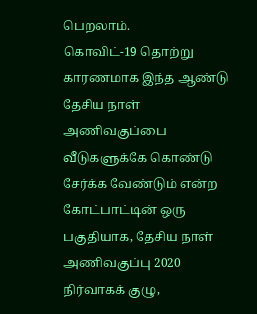பெறலாம்.
கொவிட்-19 தொற்று காரணமாக இந்த ஆண்டு தேசிய நாள் அணிவகுப்பை வீடுகளுக்கே கொண்டு சேர்க்க வேண்டும் என்ற கோட்பாட்டின் ஒரு பகுதியாக, தேசிய நாள் அணிவகுப்பு 2020 நிர்வாகக் குழு,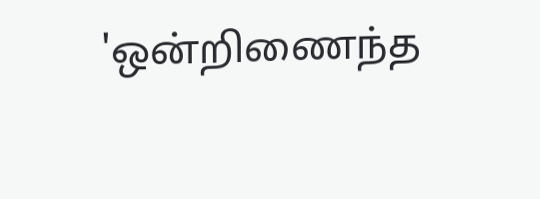'ஒன்றிணைந்த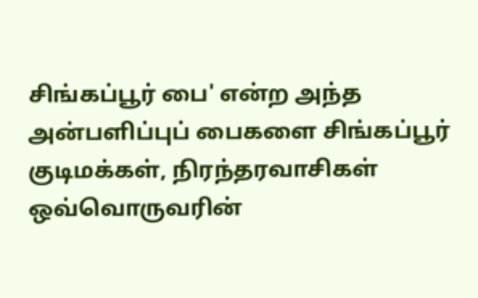சிங்கப்பூர் பை' என்ற அந்த அன்பளிப்புப் பைகளை சிங்கப்பூர் குடிமக்கள், நிரந்தரவாசிகள் ஒவ்வொருவரின்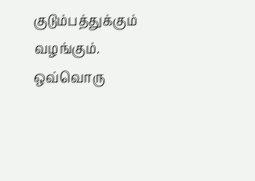குடும்பத்துக்கும் வழங்கும்.
ஒவ்வொரு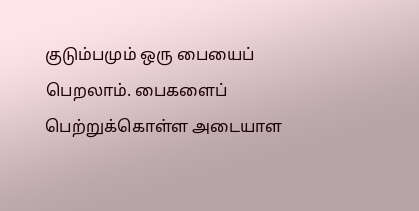குடும்பமும் ஒரு பையைப் பெறலாம். பைகளைப் பெற்றுக்கொள்ள அடையாள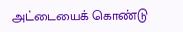அட்டையைக் கொண்டு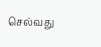செல்வது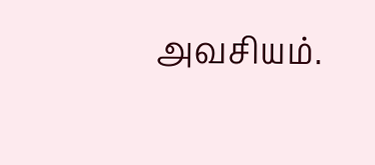அவசியம்.